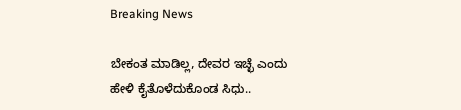Breaking News

ಬೇಕಂತ ಮಾಡಿಲ್ಲ, ದೇವರ ಇಚ್ಛೆ ಎಂದು ಹೇಳಿ ಕೈತೊಳೆದುಕೊಂಡ ಸಿಧು..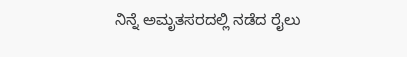ನಿನ್ನೆ ಅಮೃತಸರದಲ್ಲಿ ನಡೆದ ರೈಲು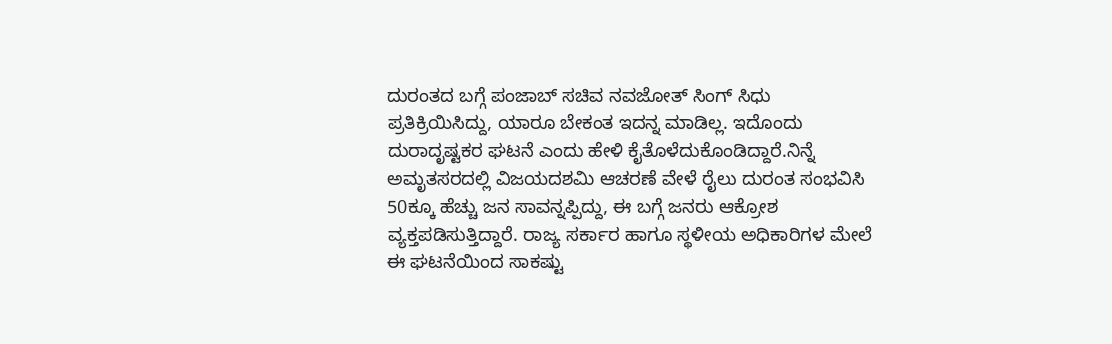ದುರಂತದ ಬಗ್ಗೆ ಪಂಜಾಬ್ ಸಚಿವ ನವಜೋತ್ ಸಿಂಗ್ ಸಿಧು ಪ್ರತಿಕ್ರಿಯಿಸಿದ್ದು, ಯಾರೂ ಬೇಕಂತ ಇದನ್ನ ಮಾಡಿಲ್ಲ. ಇದೊಂದು ದುರಾದೃಷ್ಟಕರ ಘಟನೆ ಎಂದು ಹೇಳಿ ಕೈತೊಳೆದುಕೊಂಡಿದ್ದಾರೆ.ನಿನ್ನೆ ಅಮೃತಸರದಲ್ಲಿ ವಿಜಯದಶಮಿ ಆಚರಣೆ ವೇಳೆ ರೈಲು ದುರಂತ ಸಂಭವಿಸಿ 50ಕ್ಕೂ ಹೆಚ್ಚು ಜನ ಸಾವನ್ನಪ್ಪಿದ್ದು, ಈ ಬಗ್ಗೆ ಜನರು ಆಕ್ರೋಶ ವ್ಯಕ್ತಪಡಿಸುತ್ತಿದ್ದಾರೆ. ರಾಜ್ಯ ಸರ್ಕಾರ ಹಾಗೂ ಸ್ಥಳೀಯ ಅಧಿಕಾರಿಗಳ ಮೇಲೆ ಈ ಘಟನೆಯಿಂದ ಸಾಕಷ್ಟು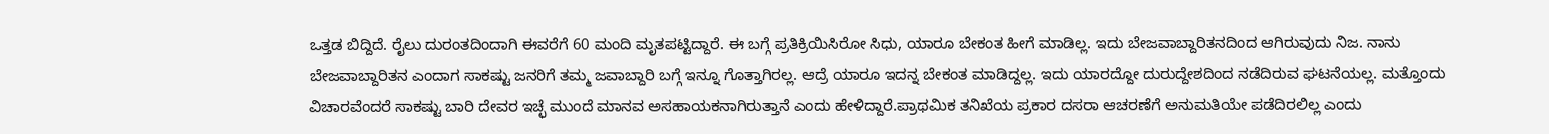ಒತ್ತಡ ಬಿದ್ದಿದೆ. ರೈಲು ದುರಂತದಿಂದಾಗಿ ಈವರೆಗೆ 60 ಮಂದಿ ಮೃತಪಟ್ಟಿದ್ದಾರೆ. ಈ ಬಗ್ಗೆ ಪ್ರತಿಕ್ರಿಯಿಸಿರೋ ಸಿಧು, ಯಾರೂ ಬೇಕಂತ ಹೀಗೆ ಮಾಡಿಲ್ಲ. ಇದು ಬೇಜವಾಬ್ದಾರಿತನದಿಂದ ಆಗಿರುವುದು ನಿಜ. ನಾನು ಬೇಜವಾಬ್ದಾರಿತನ ಎಂದಾಗ ಸಾಕಷ್ಟು ಜನರಿಗೆ ತಮ್ಮ ಜವಾಬ್ದಾರಿ ಬಗ್ಗೆ ಇನ್ನೂ ಗೊತ್ತಾಗಿರಲ್ಲ. ಆದ್ರೆ ಯಾರೂ ಇದನ್ನ ಬೇಕಂತ ಮಾಡಿದ್ದಲ್ಲ. ಇದು ಯಾರದ್ದೋ ದುರುದ್ದೇಶದಿಂದ ನಡೆದಿರುವ ಘಟನೆಯಲ್ಲ. ಮತ್ತೊಂದು ವಿಚಾರವೆಂದರೆ ಸಾಕಷ್ಟು ಬಾರಿ ದೇವರ ಇಚ್ಛೆ ಮುಂದೆ ಮಾನವ ಅಸಹಾಯಕನಾಗಿರುತ್ತಾನೆ ಎಂದು ಹೇಳಿದ್ದಾರೆ.ಪ್ರಾಥಮಿಕ ತನಿಖೆಯ ಪ್ರಕಾರ ದಸರಾ ಆಚರಣೆಗೆ ಅನುಮತಿಯೇ ಪಡೆದಿರಲಿಲ್ಲ ಎಂದು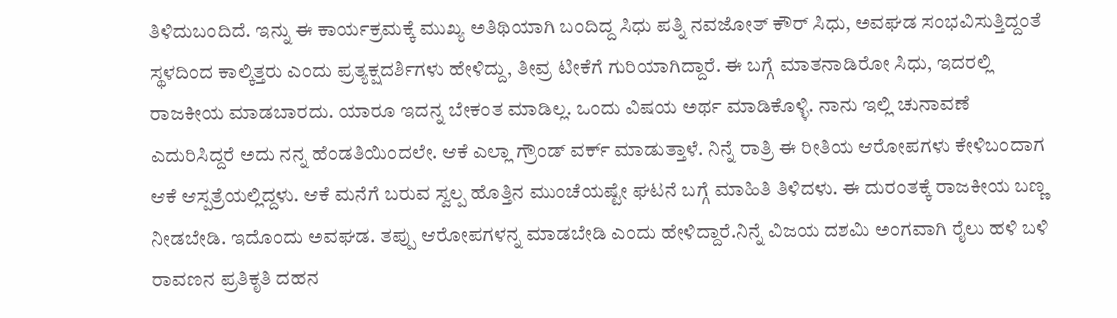ತಿಳಿದುಬಂದಿದೆ. ಇನ್ನು ಈ ಕಾರ್ಯಕ್ರಮಕ್ಕೆ ಮುಖ್ಯ ಅತಿಥಿಯಾಗಿ ಬಂದಿದ್ದ ಸಿಧು ಪತ್ನಿ ನವಜೋತ್ ಕೌರ್ ಸಿಧು, ಅವಘಡ ಸಂಭವಿಸುತ್ತಿದ್ದಂತೆ ಸ್ಥಳದಿಂದ ಕಾಲ್ಕಿತ್ತರು ಎಂದು ಪ್ರತ್ಯಕ್ಷದರ್ಶಿಗಳು ಹೇಳಿದ್ದು, ತೀವ್ರ ಟೀಕೆಗೆ ಗುರಿಯಾಗಿದ್ದಾರೆ. ಈ ಬಗ್ಗೆ ಮಾತನಾಡಿರೋ ಸಿಧು, ಇದರಲ್ಲಿ ರಾಜಕೀಯ ಮಾಡಬಾರದು. ಯಾರೂ ಇದನ್ನ ಬೇಕಂತ ಮಾಡಿಲ್ಲ. ಒಂದು ವಿಷಯ ಅರ್ಥ ಮಾಡಿಕೊಳ್ಳಿ. ನಾನು ಇಲ್ಲಿ ಚುನಾವಣೆ ಎದುರಿಸಿದ್ದರೆ ಅದು ನನ್ನ ಹೆಂಡತಿಯಿಂದಲೇ. ಆಕೆ ಎಲ್ಲಾ ಗ್ರೌಂಡ್ ವರ್ಕ್ ಮಾಡುತ್ತಾಳೆ. ನಿನ್ನೆ ರಾತ್ರಿ ಈ ರೀತಿಯ ಆರೋಪಗಳು ಕೇಳಿಬಂದಾಗ ಆಕೆ ಆಸ್ಪತ್ರೆಯಲ್ಲಿದ್ದಳು. ಆಕೆ ಮನೆಗೆ ಬರುವ ಸ್ವಲ್ಪ ಹೊತ್ತಿನ ಮುಂಚೆಯಷ್ಟೇ ಘಟನೆ ಬಗ್ಗೆ ಮಾಹಿತಿ ತಿಳಿದಳು. ಈ ದುರಂತಕ್ಕೆ ರಾಜಕೀಯ ಬಣ್ಣ ನೀಡಬೇಡಿ. ಇದೊಂದು ಅವಘಡ. ತಪ್ಪು ಆರೋಪಗಳನ್ನ ಮಾಡಬೇಡಿ ಎಂದು ಹೇಳಿದ್ದಾರೆ.ನಿನ್ನೆ ವಿಜಯ ದಶಮಿ ಅಂಗವಾಗಿ ರೈಲು ಹಳಿ ಬಳಿ ರಾವಣನ ಪ್ರತಿಕೃತಿ ದಹನ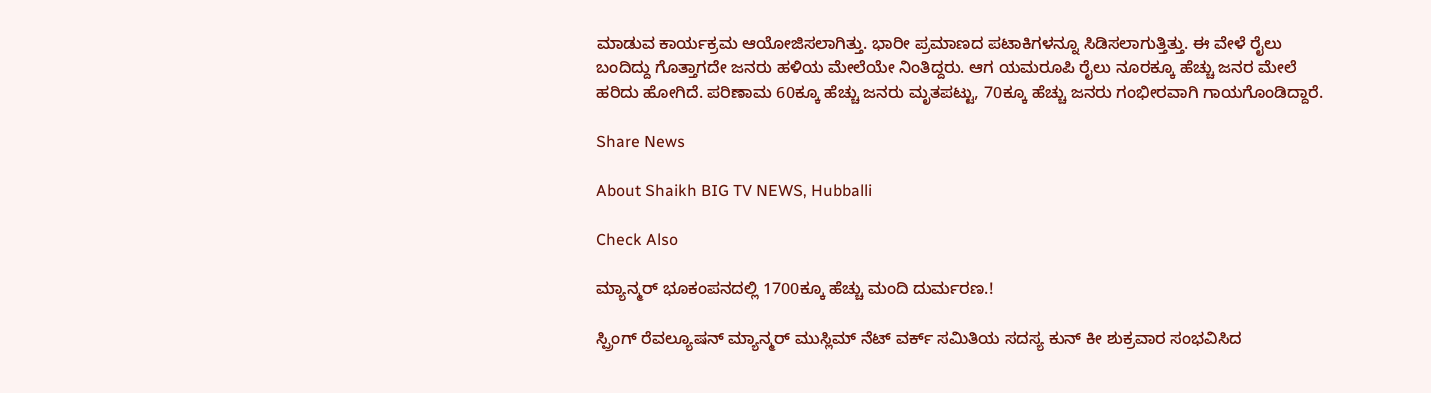ಮಾಡುವ ಕಾರ್ಯಕ್ರಮ ಆಯೋಜಿಸಲಾಗಿತ್ತು. ಭಾರೀ ಪ್ರಮಾಣದ ಪಟಾಕಿಗಳನ್ನೂ ಸಿಡಿಸಲಾಗುತ್ತಿತ್ತು. ಈ ವೇಳೆ ರೈಲು ಬಂದಿದ್ದು ಗೊತ್ತಾಗದೇ ಜನರು ಹಳಿಯ ಮೇಲೆಯೇ ನಿಂತಿದ್ದರು. ಆಗ ಯಮರೂಪಿ ರೈಲು ನೂರಕ್ಕೂ ಹೆಚ್ಚು ಜನರ ಮೇಲೆ ಹರಿದು ಹೋಗಿದೆ. ಪರಿಣಾಮ 60ಕ್ಕೂ ಹೆಚ್ಚು ಜನರು ಮೃತಪಟ್ಟು, 70ಕ್ಕೂ ಹೆಚ್ಚು ಜನರು ಗಂಭೀರವಾಗಿ ಗಾಯಗೊಂಡಿದ್ದಾರೆ.

Share News

About Shaikh BIG TV NEWS, Hubballi

Check Also

ಮ್ಯಾನ್ಮರ್ ಭೂಕಂಪನದಲ್ಲಿ 1700ಕ್ಕೂ ಹೆಚ್ಚು ಮಂದಿ ದುರ್ಮರಣ.!

ಸ್ಪ್ರಿಂಗ್ ರೆವಲ್ಯೂಷನ್ ಮ್ಯಾನ್ಮರ್ ಮುಸ್ಲಿಮ್ ನೆಟ್ ವರ್ಕ್ ಸಮಿತಿಯ ಸದಸ್ಯ ಕುನ್ ಕೀ ಶುಕ್ರವಾರ ಸಂಭವಿಸಿದ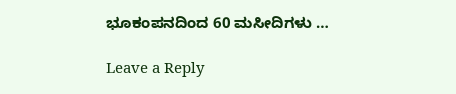ಭೂಕಂಪನದಿಂದ 60 ಮಸೀದಿಗಳು …

Leave a Reply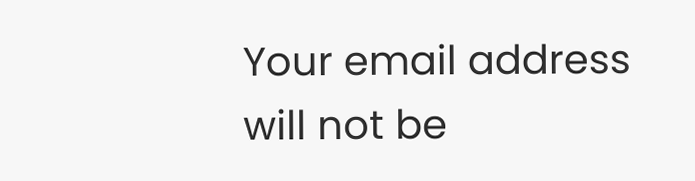Your email address will not be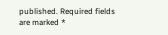published. Required fields are marked *